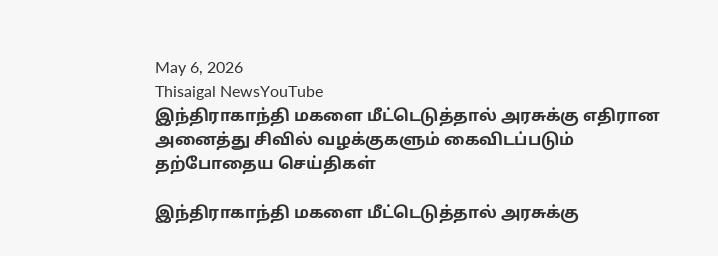May 6, 2026
Thisaigal NewsYouTube
இந்திராகாந்தி மகளை மீட்டெடுத்தால் அரசுக்கு எதிரான அனைத்து சிவில் வழக்குகளும் கைவிடப்படும்
தற்போதைய செய்திகள்

இந்திராகாந்தி மகளை மீட்டெடுத்தால் அரசுக்கு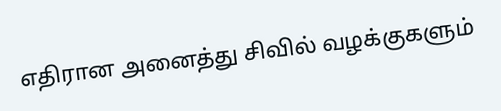எதிரான அனைத்து சிவில் வழக்குகளும்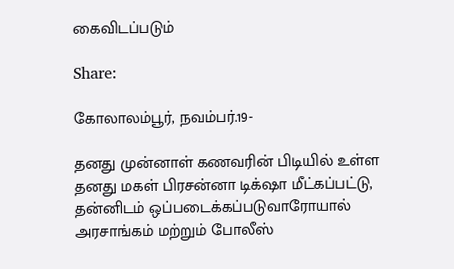கைவிடப்படும்

Share:

கோலாலம்பூர், நவம்பர்.19-

தனது முன்னாள் கணவரின் பிடியில் உள்ள தனது மகள் பிரசன்னா டிக்‌ஷா மீட்கப்பட்டு, தன்னிடம் ஒப்படைக்கப்படுவாரோயால் அரசாங்கம் மற்றும் போலீஸ்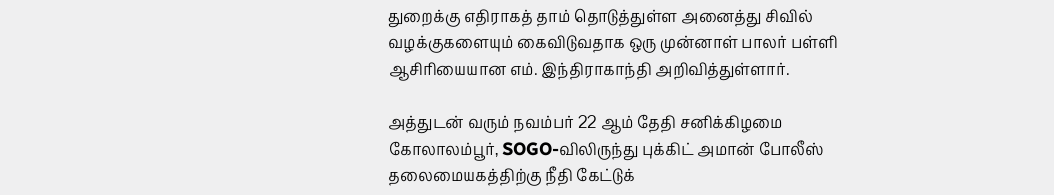துறைக்கு எதிராகத் தாம் தொடுத்துள்ள அனைத்து சிவில் வழக்குகளையும் கைவிடுவதாக ஒரு முன்னாள் பாலர் பள்ளி ஆசிரியையான எம். இந்திராகாந்தி அறிவித்துள்ளார்.

அத்துடன் வரும் நவம்பர் 22 ஆம் தேதி சனிக்கிழமை கோலாலம்பூர், SOGO-விலிருந்து புக்கிட் அமான் போலீஸ் தலைமையகத்திற்கு நீதி கேட்டுக்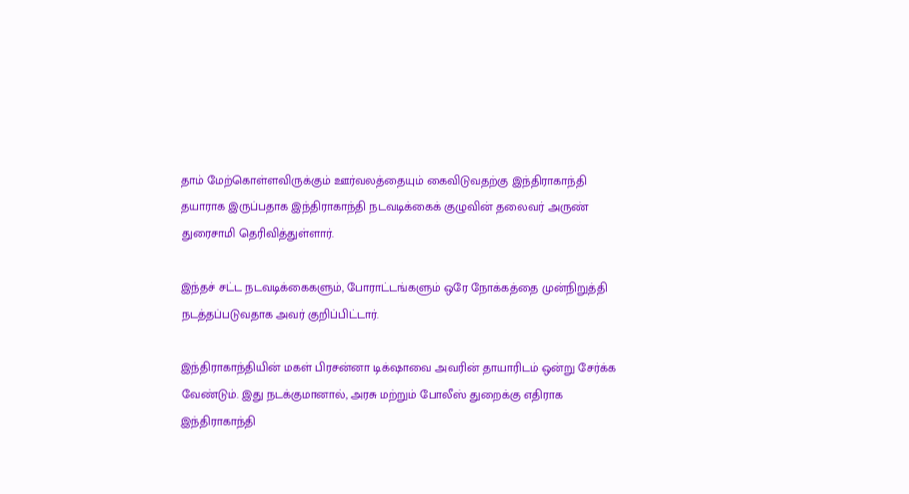தாம் மேற்கொள்ளவிருக்கும் ஊர்வலத்தையும் கைவிடுவதற்கு இந்திராகாந்தி தயாராக இருப்பதாக இந்திராகாந்தி நடவடிக்கைக் குழுவின் தலைவர் அருண் துரைசாமி தெரிவித்துள்ளார்.

இந்தச் சட்ட நடவடிக்கைகளும், போராட்டங்களும் ஒரே நோக்கத்தை முன்நிறுத்தி நடத்தப்படுவதாக அவர் குறிப்பிட்டார்.

இந்திராகாந்தியின் மகள் பிரசன்னா டிக்‌ஷாவை அவரின் தாயாரிடம் ஒன்று சேர்க்க வேண்டும். இது நடக்குமானால், அரசு மற்றும் போலீஸ் துறைக்கு எதிராக இந்திராகாந்தி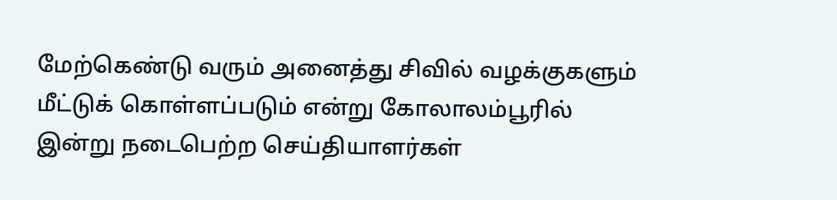மேற்கெண்டு வரும் அனைத்து சிவில் வழக்குகளும் மீட்டுக் கொள்ளப்படும் என்று கோலாலம்பூரில் இன்று நடைபெற்ற செய்தியாளர்கள்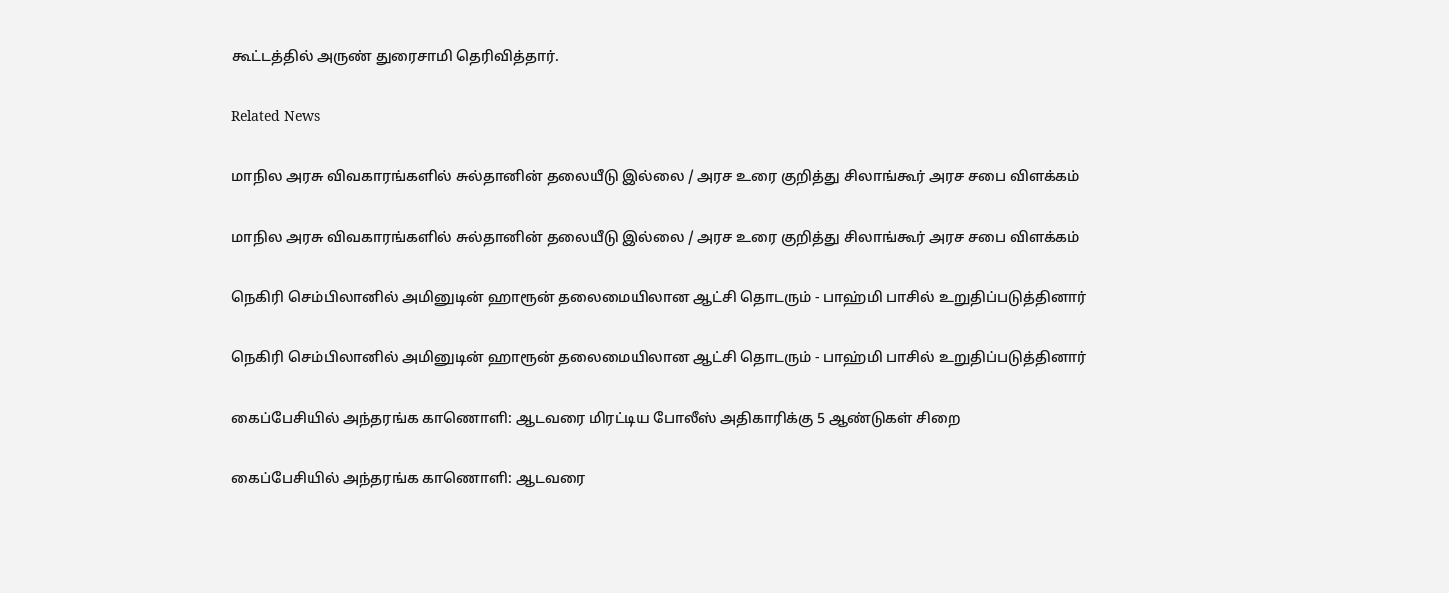கூட்டத்தில் அருண் துரைசாமி தெரிவித்தார்.

Related News

மாநில அரசு விவகாரங்களில் சுல்தானின் தலையீடு இல்லை / அரச உரை குறித்து சிலாங்கூர் அரச சபை விளக்கம்

மாநில அரசு விவகாரங்களில் சுல்தானின் தலையீடு இல்லை / அரச உரை குறித்து சிலாங்கூர் அரச சபை விளக்கம்

நெகிரி செம்பிலானில் அமினுடின் ஹாரூன் தலைமையிலான ஆட்சி தொடரும் - பாஹ்மி பாசில் உறுதிப்படுத்தினார்

நெகிரி செம்பிலானில் அமினுடின் ஹாரூன் தலைமையிலான ஆட்சி தொடரும் - பாஹ்மி பாசில் உறுதிப்படுத்தினார்

கைப்பேசியில் அந்தரங்க காணொளி: ஆடவரை மிரட்டிய போலீஸ் அதிகாரிக்கு 5 ஆண்டுகள் சிறை

கைப்பேசியில் அந்தரங்க காணொளி: ஆடவரை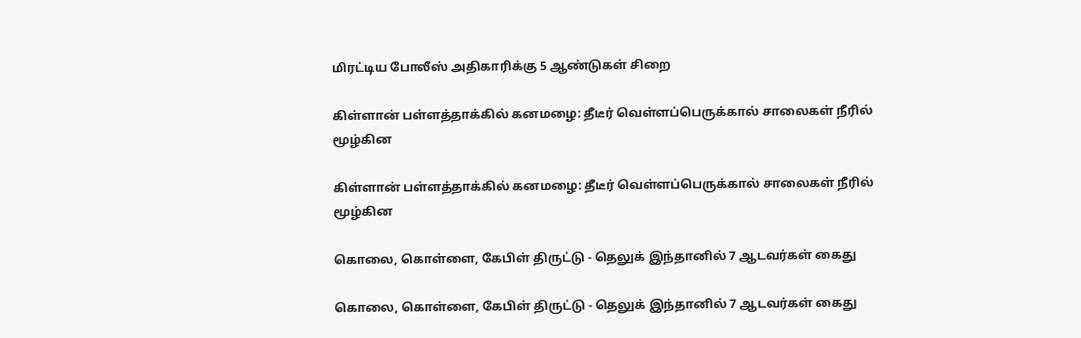மிரட்டிய போலீஸ் அதிகாரிக்கு 5 ஆண்டுகள் சிறை

கிள்ளான் பள்ளத்தாக்கில் கனமழை: தீடீர் வெள்ளப்பெருக்கால் சாலைகள் நீரில் மூழ்கின

கிள்ளான் பள்ளத்தாக்கில் கனமழை: தீடீர் வெள்ளப்பெருக்கால் சாலைகள் நீரில் மூழ்கின

கொலை, கொள்ளை, கேபிள் திருட்டு - தெலுக் இந்தானில் 7 ஆடவர்கள் கைது

கொலை, கொள்ளை, கேபிள் திருட்டு - தெலுக் இந்தானில் 7 ஆடவர்கள் கைது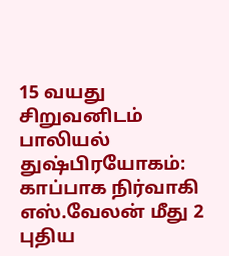15 வயது சிறுவனிடம் பாலியல் துஷ்பிரயோகம்: காப்பாக நிர்வாகி எஸ்.வேலன் மீது 2 புதிய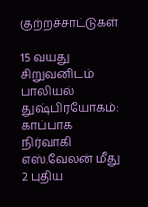குற்றச்சாட்டுகள்

15 வயது சிறுவனிடம் பாலியல் துஷ்பிரயோகம்: காப்பாக நிர்வாகி எஸ்.வேலன் மீது 2 புதிய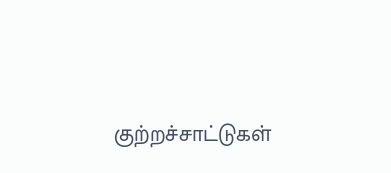குற்றச்சாட்டுகள்